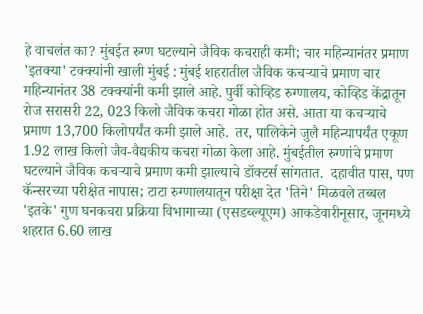हे वाचलंत का? मुंबईत रुग्ण घटल्याने जैविक कचराही कमी; चार महिन्यानंतर प्रमाण 'इतक्या' टक्क्यांनी खाली मुंबई : मुंबई शहरातील जैविक कचऱ्याचे प्रमाण चार महिन्यानंतर 38 टक्क्यांनी कमी झाले आहे. पुर्वी कोव्हिड रुग्णालय, कोव्हिड केंद्रातून रोज सरासरी 22, 023 किलो जैविक कचरा गोळा होत असे. आता या कचऱ्याचे प्रमाण 13,700 किलोपर्यंत कमी झाले आहे.  तर, पालिकेने जुलै महिन्यापर्यंत एकूण 1.92 लाख किलो जैव-वैद्यकीय कचरा गोळा केला आहे. मुंबईतील रुग्णांचे प्रमाण घटल्याने जैविक कचऱ्याचे प्रमाण कमी झाल्याचे डॉक्टर्स सांगतात.  दहावीत पास, पण कॅन्सरच्या परीक्षेत नापास; टाटा रुग्णालयातून परीक्षा देत 'तिने' मिळवले तब्बल 'इतके' गुण घनकचरा प्रक्रिया विभागाच्या (एसडब्ल्यूएम) आकडेवारीनूसार, जूनमध्ये शहरात 6.60 लाख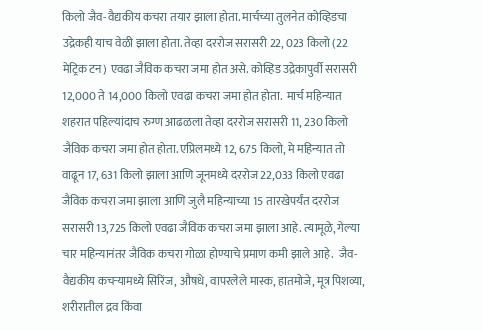किलो जैव-वैद्यकीय कचरा तयार झाला होता. मार्चच्या तुलनेत कोव्हिडचा उद्रेकही याच वेळी झाला होता. तेव्हा दररोज सरासरी 22, 023 किलो (22 मेट्रिक टन) एवढा जैविक कचरा जमा होत असे. कोव्हिड उद्रेकापुर्वी सरासरी 12,000 ते 14,000 किलो एवढा कचरा जमा होत होता.  मार्च महिन्यात शहरात पहिल्यांदाच रुग्ण आढळला तेव्हा दररोज सरासरी 11, 230 किलो जैविक कचरा जमा होत होता. एप्रिलमध्ये 12, 675 किलो, मे महिन्यात तो वाढून 17, 631 किलो झाला आणि जूनमध्ये दररोज 22,033 किलो एवढा जैविक कचरा जमा झाला आणि जुलै महिन्याच्या 15 तारखेपर्यंत दररोज सरासरी 13,725 किलो एवढा जैविक कचरा जमा झाला आहे. त्यामूळे, गेल्या चार महिन्यानंतर जैविक कचरा गोळा होण्याचे प्रमाण कमी झाले आहे.  जैव-वैद्यकीय कचर्‍यामध्ये सिरिंज, औषधे, वापरलेले मास्क, हातमोजे, मूत्र पिशव्या, शरीरातील द्रव किंवा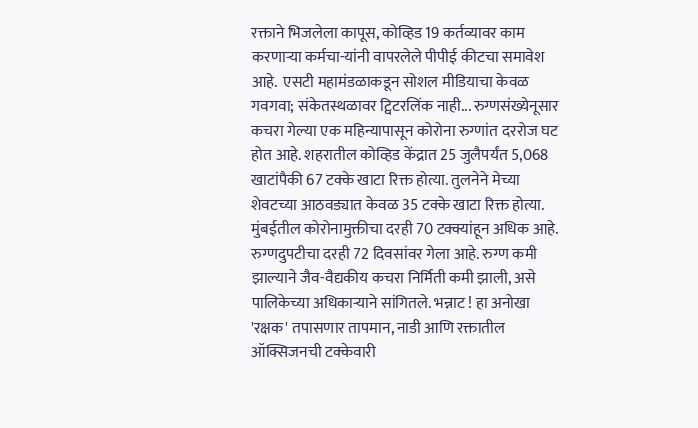रक्ताने भिजलेला कापूस, कोव्हिड 19 कर्तव्यावर काम करणाऱ्या कर्मचा-यांनी वापरलेले पीपीई कीटचा समावेश आहे.  एसटी महामंडळाकडून सोशल मीडियाचा केवळ गवगवा; संकेतस्थळावर ट्विटरलिंक नाही... रुग्णसंख्येनूसार कचरा गेल्या एक महिन्यापासून कोरोना रुग्णांत दररोज घट होत आहे. शहरातील कोव्हिड केंद्रात 25 जुलैपर्यंत 5,068 खाटांपैकी 67 टक्के खाटा रिक्त होत्या. तुलनेने मेच्या शेवटच्या आठवड्यात केवळ 35 टक्के खाटा रिक्त होत्या.  मुंबईतील कोरोनामुक्तीचा दरही 70 टक्क्यांहून अधिक आहे. रुग्णदुपटीचा दरही 72 दिवसांवर गेला आहे. रुग्ण कमी झाल्याने जैव-वैद्यकीय कचरा निर्मिती कमी झाली, असे पालिकेच्या अधिकाऱ्याने सांगितले. भन्नाट ! हा अनोखा 'रक्षक' तपासणार तापमान, नाडी आणि रक्तातील ऑक्सिजनची टक्केवारी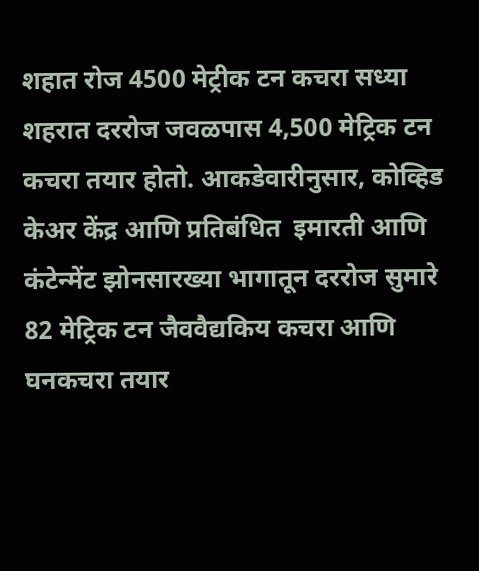शहात रोज 4500 मेट्रीक टन कचरा सध्या शहरात दररोज जवळपास 4,500 मेट्रिक टन कचरा तयार होतो. आकडेवारीनुसार, कोव्हिड केअर केंद्र आणि प्रतिबंधित  इमारती आणि कंटेन्मेंट झोनसारख्या भागातून दररोज सुमारे 82 मेट्रिक टन जैववैद्यकिय कचरा आणि घनकचरा तयार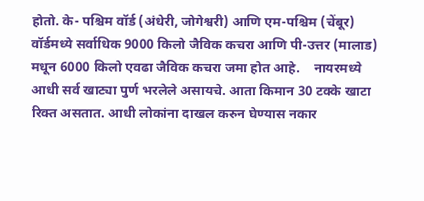होतो. के- पश्चिम वॉर्ड (अंधेरी, जोगेश्वरी) आणि एम-पश्चिम (चेंबूर) वॉर्डमध्ये सर्वाधिक 9000 किलो जैविक कचरा आणि पी-उत्तर (मालाड) मधून 6000 किलो एवढा जैविक कचरा जमा होत आहे.    नायरमध्ये आधी सर्व खाट्या पुर्ण भरलेले असायचे. आता किमान 30 टक्के खाटा रिक्त असतात. आधी लोकांना दाखल करुन घेण्यास नकार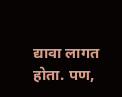द्यावा लागत होता. पण,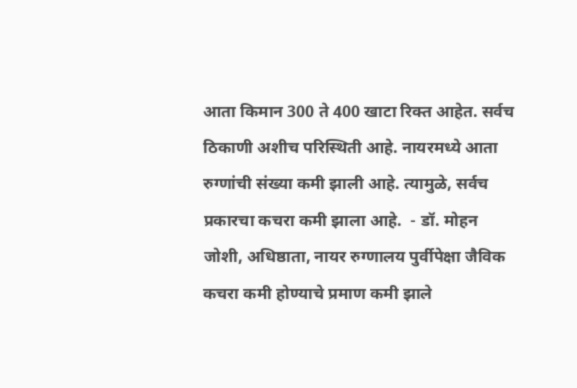आता किमान 300 ते 400 खाटा रिक्त आहेत. सर्वच ठिकाणी अशीच परिस्थिती आहे. नायरमध्ये आता रुग्णांची संख्या कमी झाली आहे. त्यामुळे, सर्वच प्रकारचा कचरा कमी झाला आहे.  - डॉ. मोहन जोशी, अधिष्ठाता, नायर रुग्णालय पुर्वीपेक्षा जैविक कचरा कमी होण्याचे प्रमाण कमी झाले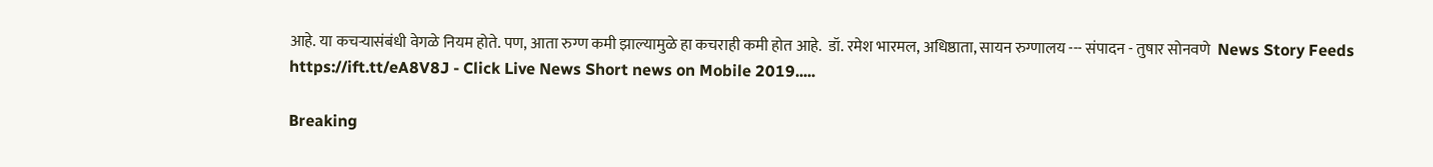आहे. या कचऱ्यासंबंधी वेगळे नियम होते. पण, आता रुग्ण कमी झाल्यामुळे हा कचराही कमी होत आहे.  डॉ. रमेश भारमल, अधिष्ठाता, सायन रुग्णालय --- संपादन - तुषार सोनवणे  News Story Feeds https://ift.tt/eA8V8J - Click Live News Short news on Mobile 2019.....

Breaking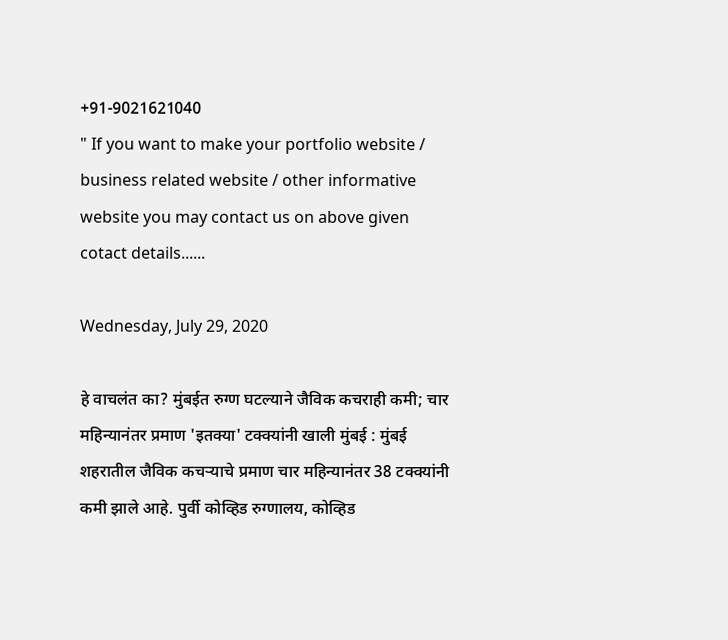+91-9021621040
" If you want to make your portfolio website / business related website / other informative website you may contact us on above given cotact details......

Wednesday, July 29, 2020

हे वाचलंत का? मुंबईत रुग्ण घटल्याने जैविक कचराही कमी; चार महिन्यानंतर प्रमाण 'इतक्या' टक्क्यांनी खाली मुंबई : मुंबई शहरातील जैविक कचऱ्याचे प्रमाण चार महिन्यानंतर 38 टक्क्यांनी कमी झाले आहे. पुर्वी कोव्हिड रुग्णालय, कोव्हिड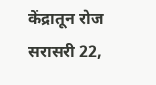केंद्रातून रोज सरासरी 22,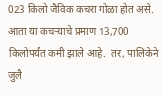023 किलो जैविक कचरा गोळा होत असे. आता या कचऱ्याचे प्रमाण 13,700 किलोपर्यंत कमी झाले आहे.  तर, पालिकेने जुलै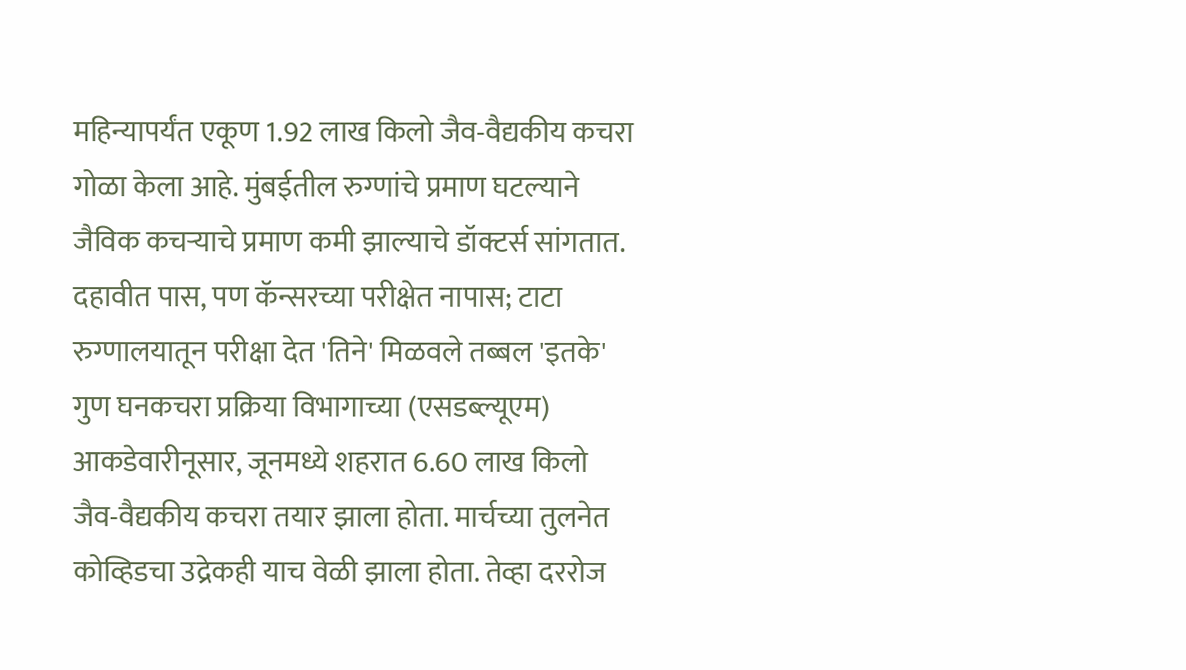महिन्यापर्यंत एकूण 1.92 लाख किलो जैव-वैद्यकीय कचरा गोळा केला आहे. मुंबईतील रुग्णांचे प्रमाण घटल्याने जैविक कचऱ्याचे प्रमाण कमी झाल्याचे डॉक्टर्स सांगतात.  दहावीत पास, पण कॅन्सरच्या परीक्षेत नापास; टाटा रुग्णालयातून परीक्षा देत 'तिने' मिळवले तब्बल 'इतके' गुण घनकचरा प्रक्रिया विभागाच्या (एसडब्ल्यूएम) आकडेवारीनूसार, जूनमध्ये शहरात 6.60 लाख किलो जैव-वैद्यकीय कचरा तयार झाला होता. मार्चच्या तुलनेत कोव्हिडचा उद्रेकही याच वेळी झाला होता. तेव्हा दररोज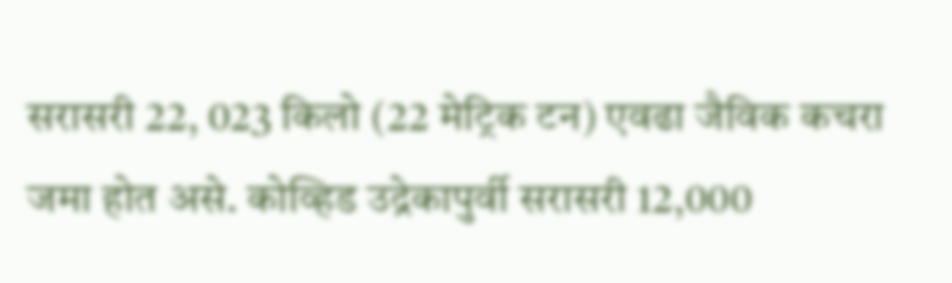सरासरी 22, 023 किलो (22 मेट्रिक टन) एवढा जैविक कचरा जमा होत असे. कोव्हिड उद्रेकापुर्वी सरासरी 12,000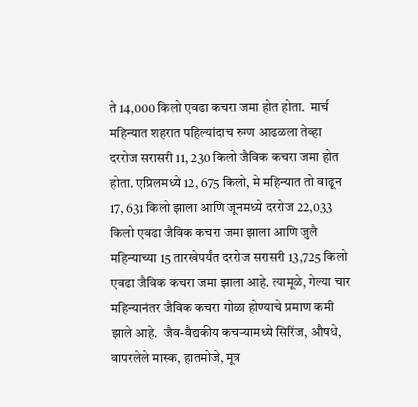ते 14,000 किलो एवढा कचरा जमा होत होता.  मार्च महिन्यात शहरात पहिल्यांदाच रुग्ण आढळला तेव्हा दररोज सरासरी 11, 230 किलो जैविक कचरा जमा होत होता. एप्रिलमध्ये 12, 675 किलो, मे महिन्यात तो वाढून 17, 631 किलो झाला आणि जूनमध्ये दररोज 22,033 किलो एवढा जैविक कचरा जमा झाला आणि जुलै महिन्याच्या 15 तारखेपर्यंत दररोज सरासरी 13,725 किलो एवढा जैविक कचरा जमा झाला आहे. त्यामूळे, गेल्या चार महिन्यानंतर जैविक कचरा गोळा होण्याचे प्रमाण कमी झाले आहे.  जैव-वैद्यकीय कचर्‍यामध्ये सिरिंज, औषधे, वापरलेले मास्क, हातमोजे, मूत्र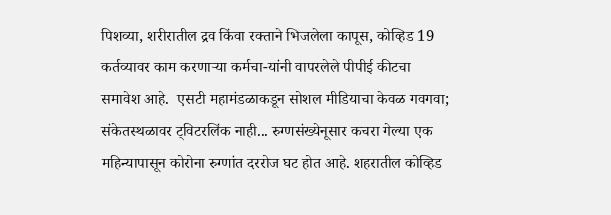पिशव्या, शरीरातील द्रव किंवा रक्ताने भिजलेला कापूस, कोव्हिड 19 कर्तव्यावर काम करणाऱ्या कर्मचा-यांनी वापरलेले पीपीई कीटचा समावेश आहे.  एसटी महामंडळाकडून सोशल मीडियाचा केवळ गवगवा; संकेतस्थळावर ट्विटरलिंक नाही... रुग्णसंख्येनूसार कचरा गेल्या एक महिन्यापासून कोरोना रुग्णांत दररोज घट होत आहे. शहरातील कोव्हिड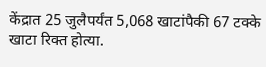केंद्रात 25 जुलैपर्यंत 5,068 खाटांपैकी 67 टक्के खाटा रिक्त होत्या.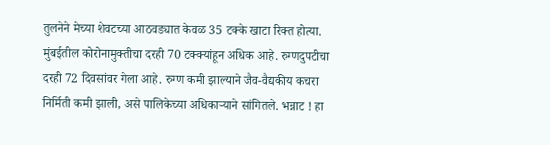तुलनेने मेच्या शेवटच्या आठवड्यात केवळ 35 टक्के खाटा रिक्त होत्या.  मुंबईतील कोरोनामुक्तीचा दरही 70 टक्क्यांहून अधिक आहे. रुग्णदुपटीचा दरही 72 दिवसांवर गेला आहे. रुग्ण कमी झाल्याने जैव-वैद्यकीय कचरा निर्मिती कमी झाली, असे पालिकेच्या अधिकाऱ्याने सांगितले. भन्नाट ! हा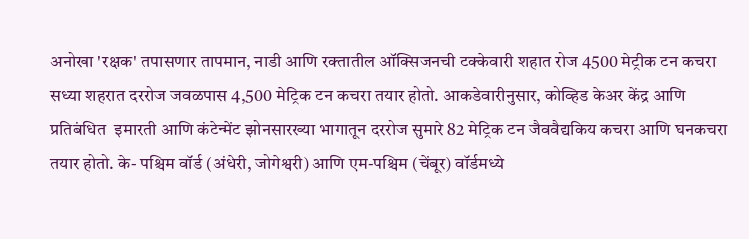अनोखा 'रक्षक' तपासणार तापमान, नाडी आणि रक्तातील ऑक्सिजनची टक्केवारी शहात रोज 4500 मेट्रीक टन कचरा सध्या शहरात दररोज जवळपास 4,500 मेट्रिक टन कचरा तयार होतो. आकडेवारीनुसार, कोव्हिड केअर केंद्र आणि प्रतिबंधित  इमारती आणि कंटेन्मेंट झोनसारख्या भागातून दररोज सुमारे 82 मेट्रिक टन जैववैद्यकिय कचरा आणि घनकचरा तयार होतो. के- पश्चिम वॉर्ड (अंधेरी, जोगेश्वरी) आणि एम-पश्चिम (चेंबूर) वॉर्डमध्ये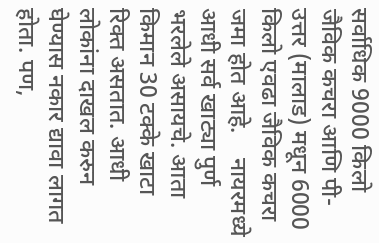सर्वाधिक 9000 किलो जैविक कचरा आणि पी-उत्तर (मालाड) मधून 6000 किलो एवढा जैविक कचरा जमा होत आहे.    नायरमध्ये आधी सर्व खाट्या पुर्ण भरलेले असायचे. आता किमान 30 टक्के खाटा रिक्त असतात. आधी लोकांना दाखल करुन घेण्यास नकार द्यावा लागत होता. पण,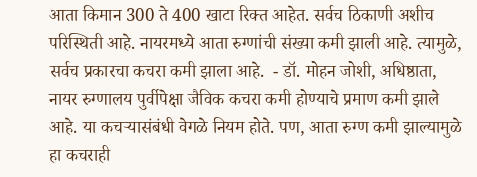आता किमान 300 ते 400 खाटा रिक्त आहेत. सर्वच ठिकाणी अशीच परिस्थिती आहे. नायरमध्ये आता रुग्णांची संख्या कमी झाली आहे. त्यामुळे, सर्वच प्रकारचा कचरा कमी झाला आहे.  - डॉ. मोहन जोशी, अधिष्ठाता, नायर रुग्णालय पुर्वीपेक्षा जैविक कचरा कमी होण्याचे प्रमाण कमी झाले आहे. या कचऱ्यासंबंधी वेगळे नियम होते. पण, आता रुग्ण कमी झाल्यामुळे हा कचराही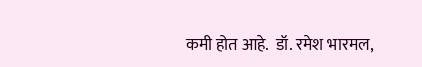कमी होत आहे.  डॉ. रमेश भारमल,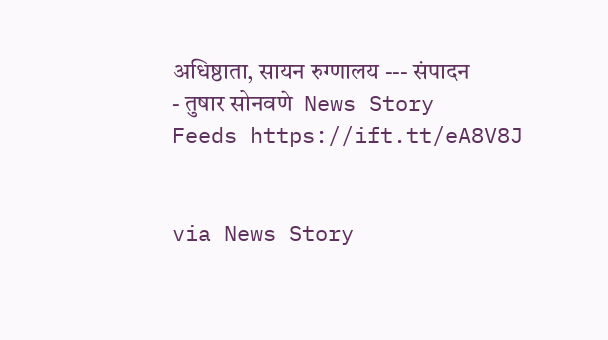अधिष्ठाता, सायन रुग्णालय --- संपादन - तुषार सोनवणे  News Story Feeds https://ift.tt/eA8V8J


via News Story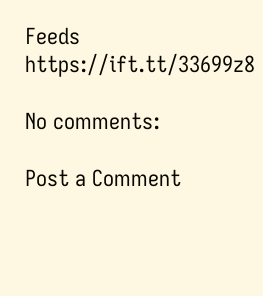Feeds https://ift.tt/33699z8

No comments:

Post a Comment